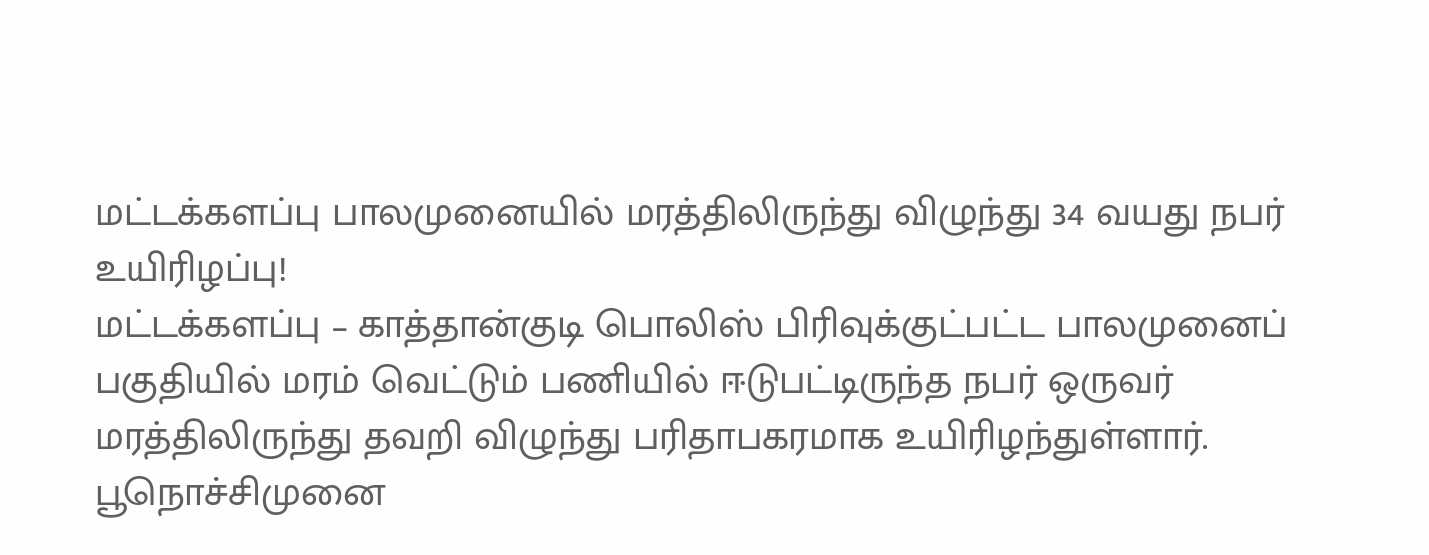மட்டக்களப்பு பாலமுனையில் மரத்திலிருந்து விழுந்து 34 வயது நபர் உயிரிழப்பு!
மட்டக்களப்பு – காத்தான்குடி பொலிஸ் பிரிவுக்குட்பட்ட பாலமுனைப் பகுதியில் மரம் வெட்டும் பணியில் ஈடுபட்டிருந்த நபர் ஒருவர் மரத்திலிருந்து தவறி விழுந்து பரிதாபகரமாக உயிரிழந்துள்ளார். பூநொச்சிமுனை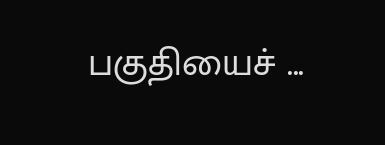பகுதியைச் ...